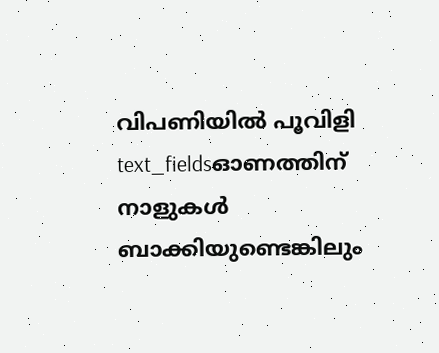വിപണിയിൽ പൂവിളി
text_fieldsഓണത്തിന് നാളുകൾ ബാക്കിയുണ്ടെങ്കിലും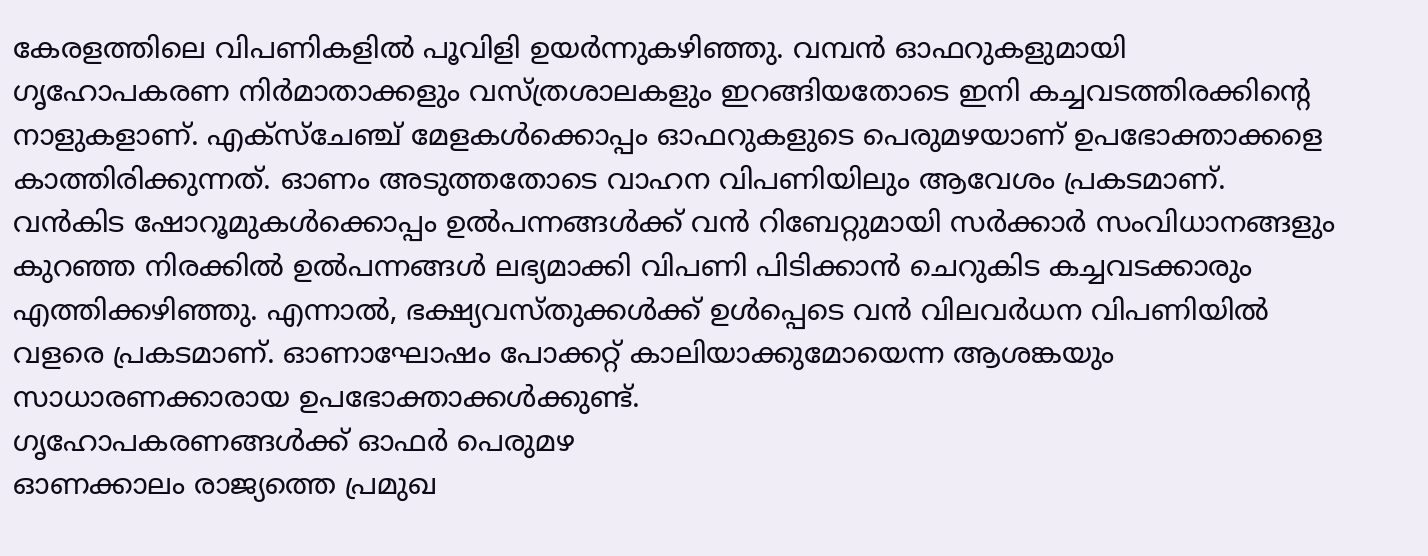കേരളത്തിലെ വിപണികളിൽ പൂവിളി ഉയർന്നുകഴിഞ്ഞു. വമ്പൻ ഓഫറുകളുമായി ഗൃഹോപകരണ നിർമാതാക്കളും വസ്ത്രശാലകളും ഇറങ്ങിയതോടെ ഇനി കച്ചവടത്തിരക്കിന്റെ നാളുകളാണ്. എക്സ്ചേഞ്ച് മേളകൾക്കൊപ്പം ഓഫറുകളുടെ പെരുമഴയാണ് ഉപഭോക്താക്കളെ കാത്തിരിക്കുന്നത്. ഓണം അടുത്തതോടെ വാഹന വിപണിയിലും ആവേശം പ്രകടമാണ്. വൻകിട ഷോറൂമുകൾക്കൊപ്പം ഉൽപന്നങ്ങൾക്ക് വൻ റിബേറ്റുമായി സർക്കാർ സംവിധാനങ്ങളും കുറഞ്ഞ നിരക്കിൽ ഉൽപന്നങ്ങൾ ലഭ്യമാക്കി വിപണി പിടിക്കാൻ ചെറുകിട കച്ചവടക്കാരും എത്തിക്കഴിഞ്ഞു. എന്നാൽ, ഭക്ഷ്യവസ്തുക്കൾക്ക് ഉൾപ്പെടെ വൻ വിലവർധന വിപണിയിൽ വളരെ പ്രകടമാണ്. ഓണാഘോഷം പോക്കറ്റ് കാലിയാക്കുമോയെന്ന ആശങ്കയും സാധാരണക്കാരായ ഉപഭോക്താക്കൾക്കുണ്ട്.
ഗൃഹോപകരണങ്ങൾക്ക് ഓഫർ പെരുമഴ
ഓണക്കാലം രാജ്യത്തെ പ്രമുഖ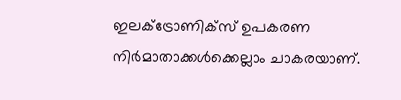ഇലക്ട്രോണിക്സ് ഉപകരണ നിർമാതാക്കൾക്കെല്ലാം ചാകരയാണ്.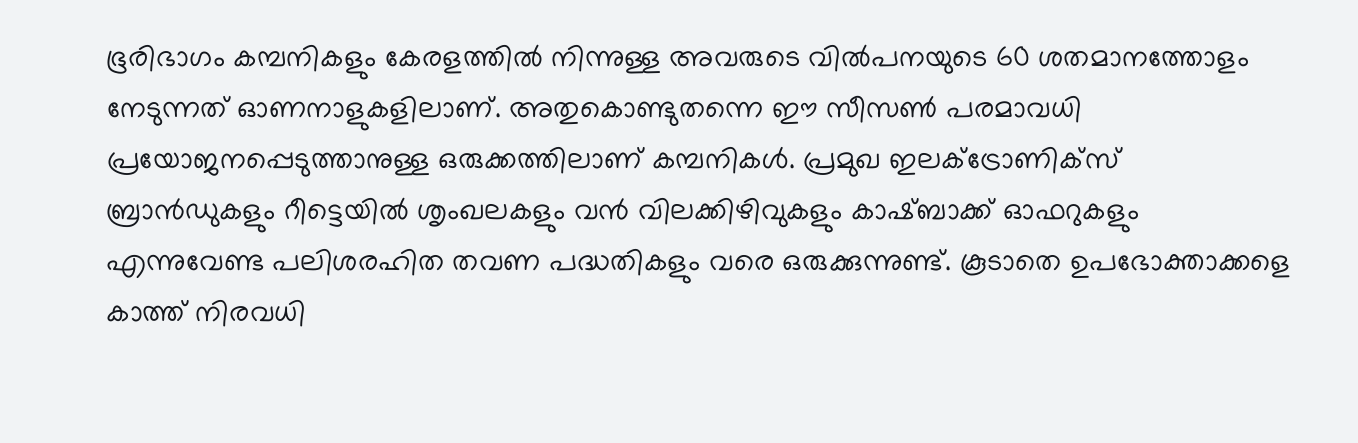ഭൂരിഭാഗം കമ്പനികളും കേരളത്തിൽ നിന്നുള്ള അവരുടെ വിൽപനയുടെ 60 ശതമാനത്തോളം നേടുന്നത് ഓണനാളുകളിലാണ്. അതുകൊണ്ടുതന്നെ ഈ സീസൺ പരമാവധി പ്രയോജനപ്പെടുത്താനുള്ള ഒരുക്കത്തിലാണ് കമ്പനികൾ. പ്രമുഖ ഇലക്ട്രോണിക്സ് ബ്രാൻഡുകളും റീട്ടെയിൽ ശൃംഖലകളും വൻ വിലക്കിഴിവുകളും കാഷ്ബാക്ക് ഓഫറുകളും എന്നുവേണ്ട പലിശരഹിത തവണ പദ്ധതികളും വരെ ഒരുക്കുന്നുണ്ട്. കൂടാതെ ഉപഭോക്താക്കളെ കാത്ത് നിരവധി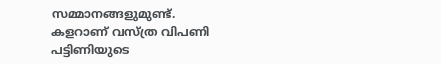സമ്മാനങ്ങളുമുണ്ട്.
കളറാണ് വസ്ത്ര വിപണി
പട്ടിണിയുടെ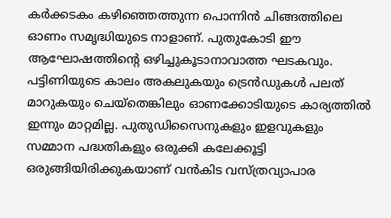കർക്കടകം കഴിഞ്ഞെത്തുന്ന പൊന്നിൻ ചിങ്ങത്തിലെ ഓണം സമൃദ്ധിയുടെ നാളാണ്. പുതുകോടി ഈ ആഘോഷത്തിന്റെ ഒഴിച്ചുകൂടാനാവാത്ത ഘടകവും. പട്ടിണിയുടെ കാലം അകലുകയും ട്രെൻഡുകൾ പലത് മാറുകയും ചെയ്തെങ്കിലും ഓണക്കോടിയുടെ കാര്യത്തിൽ ഇന്നും മാറ്റമില്ല. പുതുഡിസൈനുകളും ഇളവുകളും സമ്മാന പദ്ധതികളും ഒരുക്കി കലേക്കൂട്ടി ഒരുങ്ങിയിരിക്കുകയാണ് വൻകിട വസ്ത്രവ്യാപാര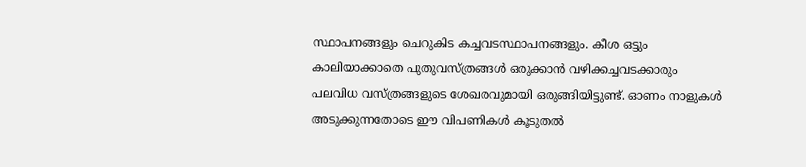സ്ഥാപനങ്ങളും ചെറുകിട കച്ചവടസ്ഥാപനങ്ങളും. കീശ ഒട്ടും കാലിയാക്കാതെ പുതുവസ്ത്രങ്ങൾ ഒരുക്കാൻ വഴിക്കച്ചവടക്കാരും പലവിധ വസ്ത്രങ്ങളുടെ ശേഖരവുമായി ഒരുങ്ങിയിട്ടുണ്ട്. ഓണം നാളുകൾ അടുക്കുന്നതോടെ ഈ വിപണികൾ കൂടുതൽ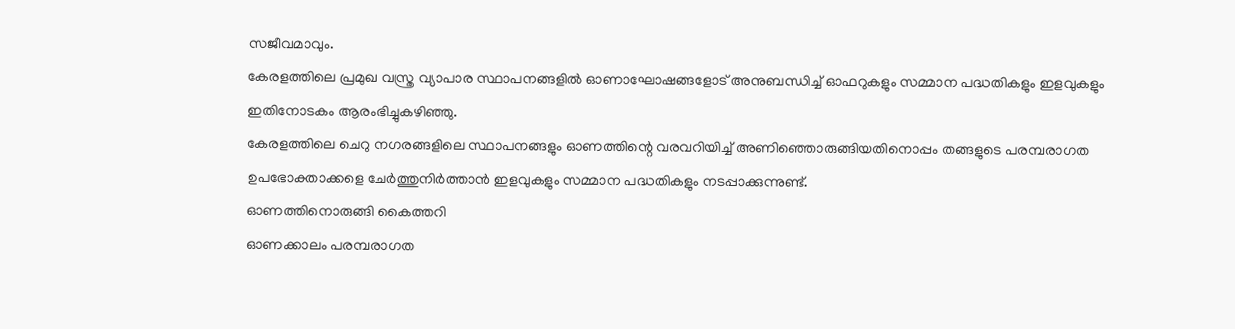സജീവമാവും.
കേരളത്തിലെ പ്രമുഖ വസ്ത്ര വ്യാപാര സ്ഥാപനങ്ങളിൽ ഓണാഘോഷങ്ങളോട് അനുബന്ധിച്ച് ഓഫറുകളും സമ്മാന പദ്ധതികളും ഇളവുകളും ഇതിനോടകം ആരംഭിച്ചുകഴിഞ്ഞു.
കേരളത്തിലെ ചെറു നഗരങ്ങളിലെ സ്ഥാപനങ്ങളും ഓണത്തിന്റെ വരവറിയിച്ച് അണിഞ്ഞൊരുങ്ങിയതിനൊപ്പം തങ്ങളുടെ പരമ്പരാഗത ഉപഭോക്താക്കളെ ചേർത്തുനിർത്താൻ ഇളവുകളും സമ്മാന പദ്ധതികളും നടപ്പാക്കുന്നുണ്ട്.
ഓണത്തിനൊരുങ്ങി കൈത്തറി
ഓണക്കാലം പരമ്പരാഗത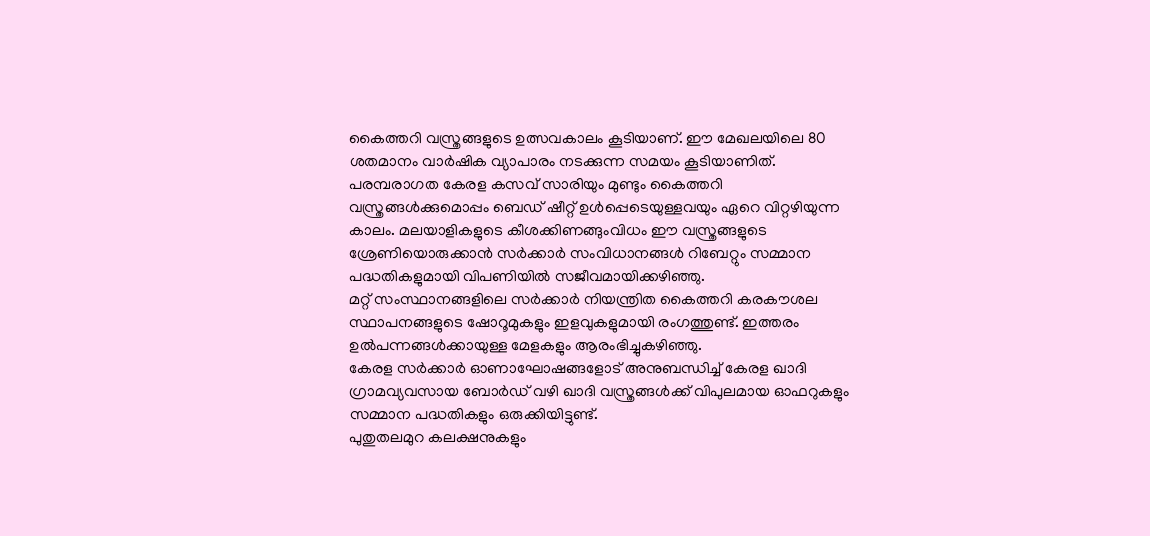കൈത്തറി വസ്ത്രങ്ങളുടെ ഉത്സവകാലം കൂടിയാണ്. ഈ മേഖലയിലെ 80 ശതമാനം വാർഷിക വ്യാപാരം നടക്കുന്ന സമയം കൂടിയാണിത്. പരമ്പരാഗത കേരള കസവ് സാരിയും മുണ്ടും കൈത്തറി വസ്ത്രങ്ങൾക്കുമൊപ്പം ബെഡ് ഷീറ്റ് ഉൾപ്പെടെയുള്ളവയും ഏറെ വിറ്റഴിയുന്ന കാലം. മലയാളികളുടെ കീശക്കിണങ്ങുംവിധം ഈ വസ്ത്രങ്ങളുടെ ശ്രേണിയൊരുക്കാൻ സർക്കാർ സംവിധാനങ്ങൾ റിബേറ്റും സമ്മാന പദ്ധതികളുമായി വിപണിയിൽ സജീവമായിക്കഴിഞ്ഞു.
മറ്റ് സംസ്ഥാനങ്ങളിലെ സർക്കാർ നിയന്ത്രിത കൈത്തറി കരകൗശല സ്ഥാപനങ്ങളുടെ ഷോറൂമുകളും ഇളവുകളുമായി രംഗത്തുണ്ട്. ഇത്തരം ഉൽപന്നങ്ങൾക്കായുള്ള മേളകളും ആരംഭിച്ചുകഴിഞ്ഞു.
കേരള സർക്കാർ ഓണാഘോഷങ്ങളോട് അനുബന്ധിച്ച് കേരള ഖാദി ഗ്രാമവ്യവസായ ബോർഡ് വഴി ഖാദി വസ്ത്രങ്ങൾക്ക് വിപുലമായ ഓഫറുകളും സമ്മാന പദ്ധതികളും ഒരുക്കിയിട്ടുണ്ട്.
പുതുതലമുറ കലക്ഷനുകളും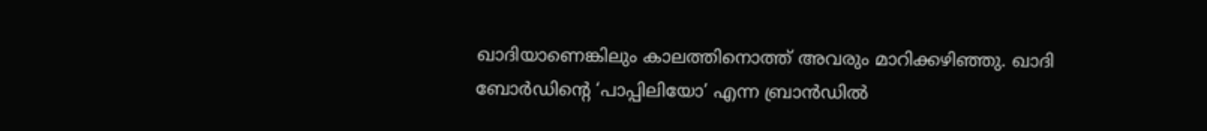ഖാദിയാണെങ്കിലും കാലത്തിനൊത്ത് അവരും മാറിക്കഴിഞ്ഞു. ഖാദി ബോർഡിന്റെ ‘പാപ്പിലിയോ’ എന്ന ബ്രാൻഡിൽ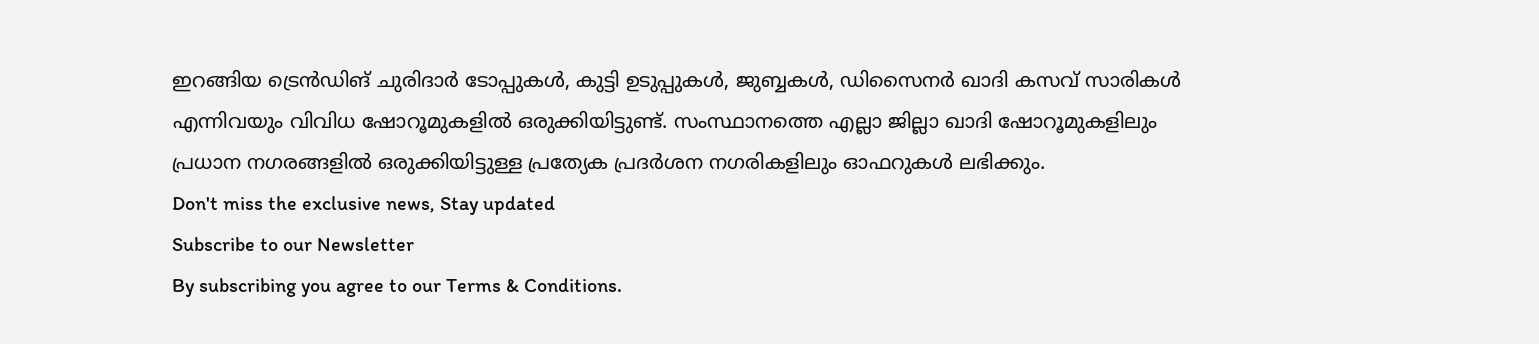ഇറങ്ങിയ ട്രെൻഡിങ് ചുരിദാർ ടോപ്പുകൾ, കുട്ടി ഉടുപ്പുകൾ, ജുബ്ബകൾ, ഡിസൈനർ ഖാദി കസവ് സാരികൾ എന്നിവയും വിവിധ ഷോറൂമുകളിൽ ഒരുക്കിയിട്ടുണ്ട്. സംസ്ഥാനത്തെ എല്ലാ ജില്ലാ ഖാദി ഷോറൂമുകളിലും പ്രധാന നഗരങ്ങളിൽ ഒരുക്കിയിട്ടുള്ള പ്രത്യേക പ്രദർശന നഗരികളിലും ഓഫറുകൾ ലഭിക്കും.
Don't miss the exclusive news, Stay updated
Subscribe to our Newsletter
By subscribing you agree to our Terms & Conditions.